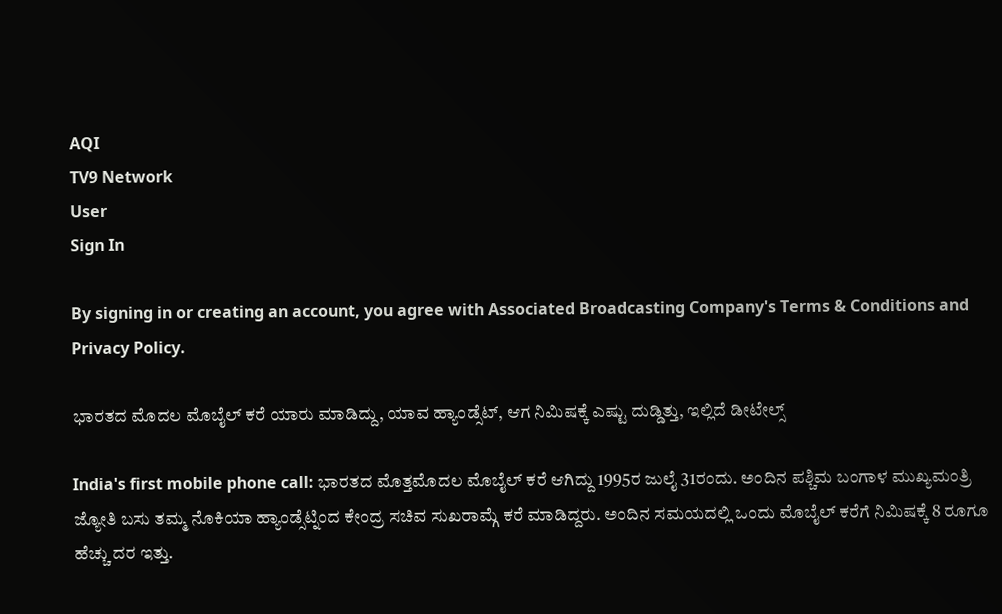AQI
TV9 Network
User
Sign In

By signing in or creating an account, you agree with Associated Broadcasting Company's Terms & Conditions and Privacy Policy.

ಭಾರತದ ಮೊದಲ ಮೊಬೈಲ್ ಕರೆ ಯಾರು ಮಾಡಿದ್ದು, ಯಾವ ಹ್ಯಾಂಡ್ಸೆಟ್, ಆಗ ನಿಮಿಷಕ್ಕೆ ಎಷ್ಟು ದುಡ್ಡಿತ್ತು, ಇಲ್ಲಿದೆ ಡೀಟೇಲ್ಸ್

India's first mobile phone call: ಭಾರತದ ಮೊತ್ತಮೊದಲ ಮೊಬೈಲ್ ಕರೆ ಆಗಿದ್ದು 1995ರ ಜುಲೈ 31ರಂದು. ಅಂದಿನ ಪಶ್ಚಿಮ ಬಂಗಾಳ ಮುಖ್ಯಮಂತ್ರಿ ಜ್ಯೋತಿ ಬಸು ತಮ್ಮ ನೊಕಿಯಾ ಹ್ಯಾಂಡ್ಸೆಟ್ನಿಂದ ಕೇಂದ್ರ ಸಚಿವ ಸುಖರಾಮ್ಗೆ ಕರೆ ಮಾಡಿದ್ದರು. ಅಂದಿನ ಸಮಯದಲ್ಲಿ ಒಂದು ಮೊಬೈಲ್ ಕರೆಗೆ ನಿಮಿಷಕ್ಕೆ 8 ರೂಗೂ ಹೆಚ್ಚು ದರ ಇತ್ತು.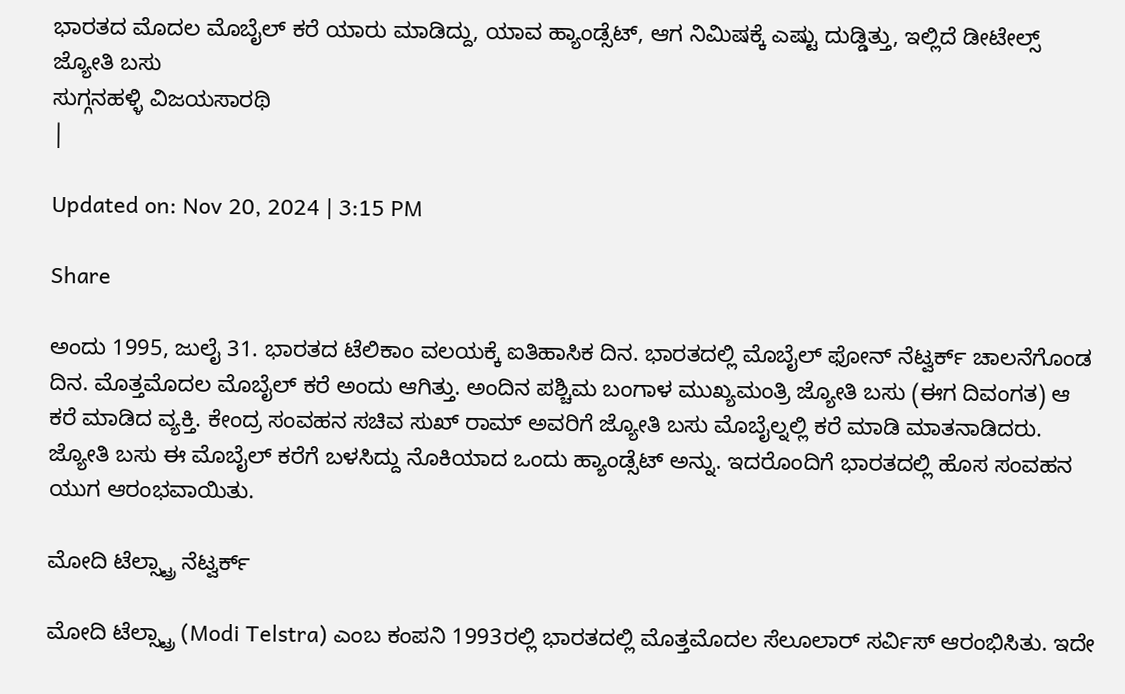ಭಾರತದ ಮೊದಲ ಮೊಬೈಲ್ ಕರೆ ಯಾರು ಮಾಡಿದ್ದು, ಯಾವ ಹ್ಯಾಂಡ್ಸೆಟ್, ಆಗ ನಿಮಿಷಕ್ಕೆ ಎಷ್ಟು ದುಡ್ಡಿತ್ತು, ಇಲ್ಲಿದೆ ಡೀಟೇಲ್ಸ್
ಜ್ಯೋತಿ ಬಸು
ಸುಗ್ಗನಹಳ್ಳಿ ವಿಜಯಸಾರಥಿ
|

Updated on: Nov 20, 2024 | 3:15 PM

Share

ಅಂದು 1995, ಜುಲೈ 31. ಭಾರತದ ಟೆಲಿಕಾಂ ವಲಯಕ್ಕೆ ಐತಿಹಾಸಿಕ ದಿನ. ಭಾರತದಲ್ಲಿ ಮೊಬೈಲ್ ಫೋನ್ ನೆಟ್ವರ್ಕ್ ಚಾಲನೆಗೊಂಡ ದಿನ. ಮೊತ್ತಮೊದಲ ಮೊಬೈಲ್ ಕರೆ ಅಂದು ಆಗಿತ್ತು. ಅಂದಿನ ಪಶ್ಚಿಮ ಬಂಗಾಳ ಮುಖ್ಯಮಂತ್ರಿ ಜ್ಯೋತಿ ಬಸು (ಈಗ ದಿವಂಗತ) ಆ ಕರೆ ಮಾಡಿದ ವ್ಯಕ್ತಿ. ಕೇಂದ್ರ ಸಂವಹನ ಸಚಿವ ಸುಖ್ ರಾಮ್ ಅವರಿಗೆ ಜ್ಯೋತಿ ಬಸು ಮೊಬೈಲ್ನಲ್ಲಿ ಕರೆ ಮಾಡಿ ಮಾತನಾಡಿದರು. ಜ್ಯೋತಿ ಬಸು ಈ ಮೊಬೈಲ್ ಕರೆಗೆ ಬಳಸಿದ್ದು ನೊಕಿಯಾದ ಒಂದು ಹ್ಯಾಂಡ್ಸೆಟ್ ಅನ್ನು. ಇದರೊಂದಿಗೆ ಭಾರತದಲ್ಲಿ ಹೊಸ ಸಂವಹನ ಯುಗ ಆರಂಭವಾಯಿತು.

ಮೋದಿ ಟೆಲ್ಸ್ಟ್ರಾ ನೆಟ್ವರ್ಕ್

ಮೋದಿ ಟೆಲ್ಸ್ಟ್ರಾ (Modi Telstra) ಎಂಬ ಕಂಪನಿ 1993ರಲ್ಲಿ ಭಾರತದಲ್ಲಿ ಮೊತ್ತಮೊದಲ ಸೆಲೂಲಾರ್ ಸರ್ವಿಸ್ ಆರಂಭಿಸಿತು. ಇದೇ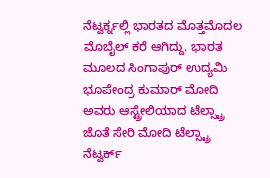ನೆಟ್ವರ್ಕ್ನಲ್ಲಿ ಭಾರತದ ಮೊತ್ತಮೊದಲ ಮೊಬೈಲ್ ಕರೆ ಆಗಿದ್ದು. ಭಾರತ ಮೂಲದ ಸಿಂಗಾಪುರ್ ಉದ್ಯಮಿ ಭೂಪೇಂದ್ರ ಕುಮಾರ್ ಮೋದಿ ಅವರು ಆಸ್ಟ್ರೇಲಿಯಾದ ಟೆಲ್ಸ್ಟ್ರಾ ಜೊತೆ ಸೇರಿ ಮೋದಿ ಟೆಲ್ಸ್ಟ್ರಾ ನೆಟ್ವರ್ಕ್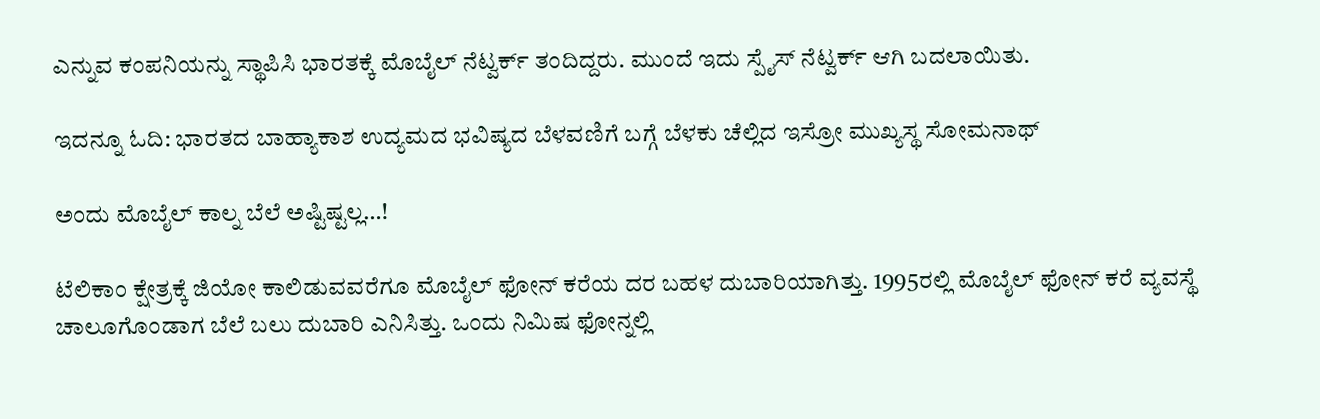ಎನ್ನುವ ಕಂಪನಿಯನ್ನು ಸ್ಥಾಪಿಸಿ ಭಾರತಕ್ಕೆ ಮೊಬೈಲ್ ನೆಟ್ವರ್ಕ್ ತಂದಿದ್ದರು. ಮುಂದೆ ಇದು ಸ್ಪೈಸ್ ನೆಟ್ವರ್ಕ್ ಆಗಿ ಬದಲಾಯಿತು.

ಇದನ್ನೂ ಓದಿ: ಭಾರತದ ಬಾಹ್ಯಾಕಾಶ ಉದ್ಯಮದ ಭವಿಷ್ಯದ ಬೆಳವಣಿಗೆ ಬಗ್ಗೆ ಬೆಳಕು ಚೆಲ್ಲಿದ ಇಸ್ರೋ ಮುಖ್ಯಸ್ಥ ಸೋಮನಾಥ್

ಅಂದು ಮೊಬೈಲ್ ಕಾಲ್ನ ಬೆಲೆ ಅಷ್ಟಿಷ್ಟಲ್ಲ…!

ಟೆಲಿಕಾಂ ಕ್ಷೇತ್ರಕ್ಕೆ ಜಿಯೋ ಕಾಲಿಡುವವರೆಗೂ ಮೊಬೈಲ್ ಫೋನ್ ಕರೆಯ ದರ ಬಹಳ ದುಬಾರಿಯಾಗಿತ್ತು. 1995ರಲ್ಲಿ ಮೊಬೈಲ್ ಫೋನ್ ಕರೆ ವ್ಯವಸ್ಥೆ ಚಾಲೂಗೊಂಡಾಗ ಬೆಲೆ ಬಲು ದುಬಾರಿ ಎನಿಸಿತ್ತು. ಒಂದು ನಿಮಿಷ ಫೋನ್ನಲ್ಲಿ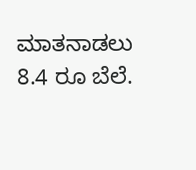ಮಾತನಾಡಲು 8.4 ರೂ ಬೆಲೆ.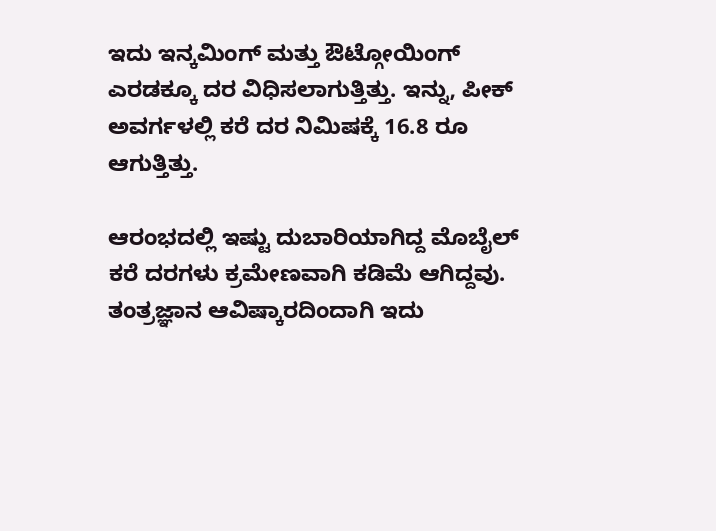ಇದು ಇನ್ಕಮಿಂಗ್ ಮತ್ತು ಔಟ್ಗೋಯಿಂಗ್ ಎರಡಕ್ಕೂ ದರ ವಿಧಿಸಲಾಗುತ್ತಿತ್ತು. ಇನ್ನು, ಪೀಕ್ ಅವರ್ಗಳಲ್ಲಿ ಕರೆ ದರ ನಿಮಿಷಕ್ಕೆ 16.8 ರೂ ಆಗುತ್ತಿತ್ತು.

ಆರಂಭದಲ್ಲಿ ಇಷ್ಟು ದುಬಾರಿಯಾಗಿದ್ದ ಮೊಬೈಲ್ ಕರೆ ದರಗಳು ಕ್ರಮೇಣವಾಗಿ ಕಡಿಮೆ ಆಗಿದ್ದವು. ತಂತ್ರಜ್ಞಾನ ಆವಿಷ್ಕಾರದಿಂದಾಗಿ ಇದು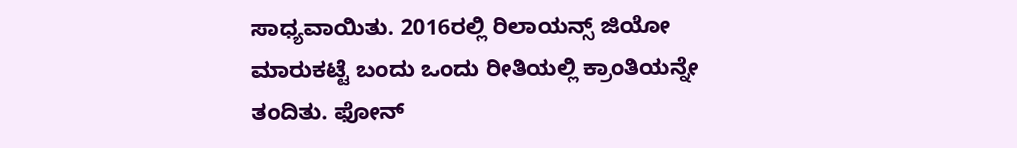ಸಾಧ್ಯವಾಯಿತು. 2016ರಲ್ಲಿ ರಿಲಾಯನ್ಸ್ ಜಿಯೋ ಮಾರುಕಟ್ಟೆ ಬಂದು ಒಂದು ರೀತಿಯಲ್ಲಿ ಕ್ರಾಂತಿಯನ್ನೇ ತಂದಿತು. ಫೋನ್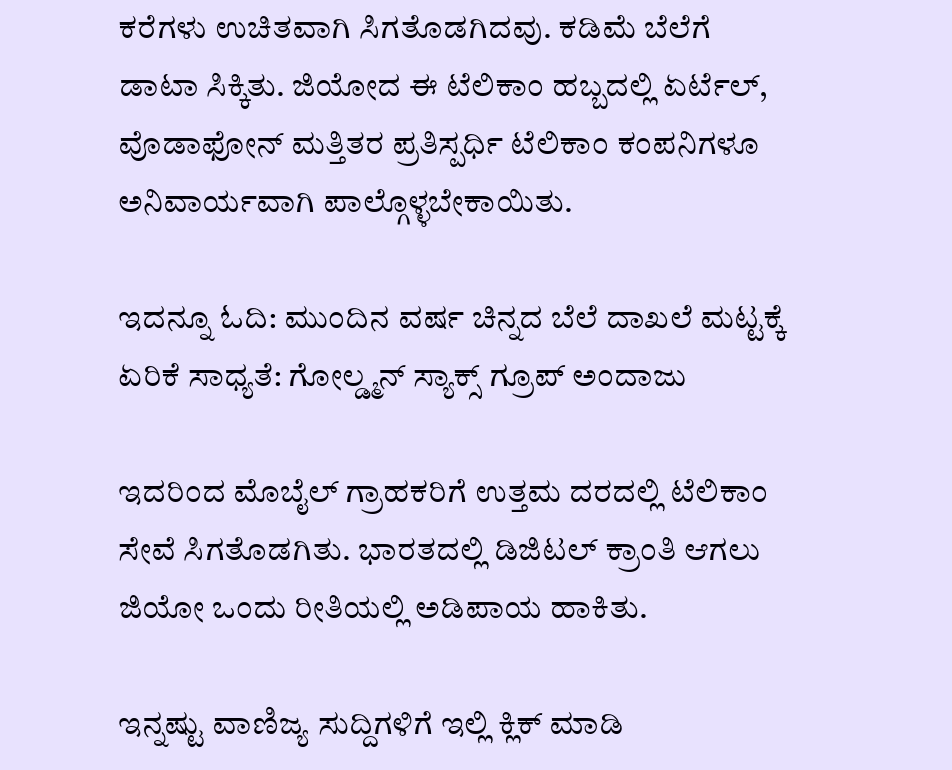ಕರೆಗಳು ಉಚಿತವಾಗಿ ಸಿಗತೊಡಗಿದವು. ಕಡಿಮೆ ಬೆಲೆಗೆ ಡಾಟಾ ಸಿಕ್ಕಿತು. ಜಿಯೋದ ಈ ಟೆಲಿಕಾಂ ಹಬ್ಬದಲ್ಲಿ ಏರ್ಟೆಲ್, ವೊಡಾಫೋನ್ ಮತ್ತಿತರ ಪ್ರತಿಸ್ಪರ್ಧಿ ಟೆಲಿಕಾಂ ಕಂಪನಿಗಳೂ ಅನಿವಾರ್ಯವಾಗಿ ಪಾಲ್ಗೊಳ್ಳಬೇಕಾಯಿತು.

ಇದನ್ನೂ ಓದಿ: ಮುಂದಿನ ವರ್ಷ ಚಿನ್ನದ ಬೆಲೆ ದಾಖಲೆ ಮಟ್ಟಕ್ಕೆ ಏರಿಕೆ ಸಾಧ್ಯತೆ: ಗೋಲ್ಡ್ಮನ್ ಸ್ಯಾಕ್ಸ್ ಗ್ರೂಪ್ ಅಂದಾಜು

ಇದರಿಂದ ಮೊಬೈಲ್ ಗ್ರಾಹಕರಿಗೆ ಉತ್ತಮ ದರದಲ್ಲಿ ಟೆಲಿಕಾಂ ಸೇವೆ ಸಿಗತೊಡಗಿತು. ಭಾರತದಲ್ಲಿ ಡಿಜಿಟಲ್ ಕ್ರಾಂತಿ ಆಗಲು ಜಿಯೋ ಒಂದು ರೀತಿಯಲ್ಲಿ ಅಡಿಪಾಯ ಹಾಕಿತು.

ಇನ್ನಷ್ಟು ವಾಣಿಜ್ಯ ಸುದ್ದಿಗಳಿಗೆ ಇಲ್ಲಿ ಕ್ಲಿಕ್ ಮಾಡಿ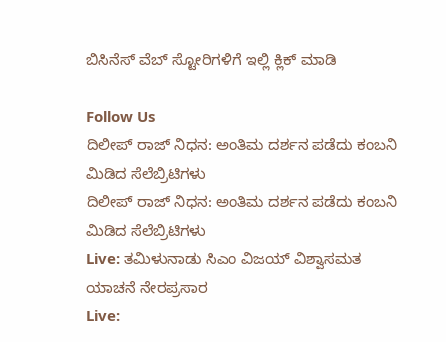ಬಿಸಿನೆಸ್ ವೆಬ್ ಸ್ಟೋರಿಗಳಿಗೆ ಇಲ್ಲಿ ಕ್ಲಿಕ್ ಮಾಡಿ

Follow Us
ದಿಲೀಪ್ ರಾಜ್ ನಿಧನ: ಅಂತಿಮ ದರ್ಶನ ಪಡೆದು ಕಂಬನಿ ಮಿಡಿದ ಸೆಲೆಬ್ರಿಟಿಗಳು
ದಿಲೀಪ್ ರಾಜ್ ನಿಧನ: ಅಂತಿಮ ದರ್ಶನ ಪಡೆದು ಕಂಬನಿ ಮಿಡಿದ ಸೆಲೆಬ್ರಿಟಿಗಳು
Live: ತಮಿಳುನಾಡು ಸಿಎಂ ವಿಜಯ್ ವಿಶ್ವಾಸಮತ ಯಾಚನೆ ನೇರಪ್ರಸಾರ
Live: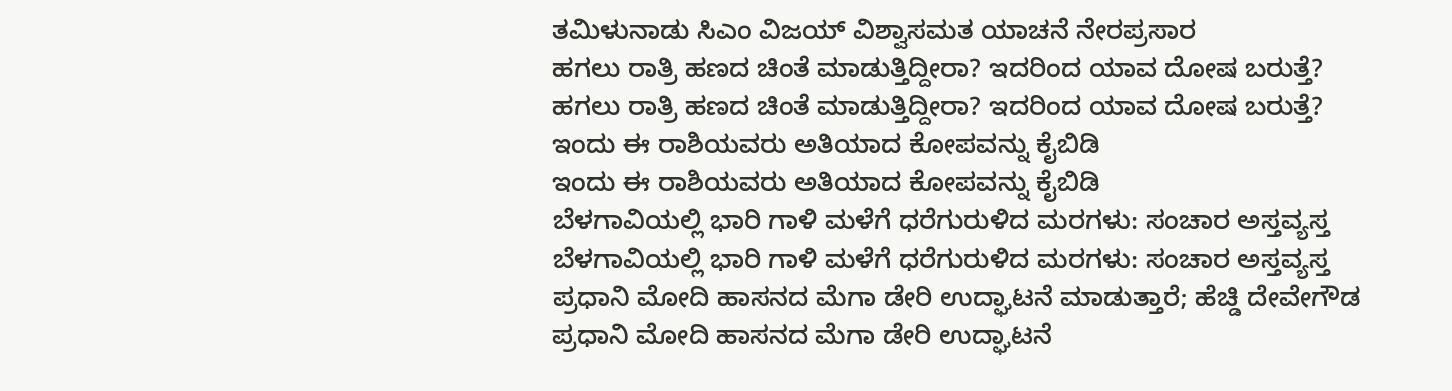ತಮಿಳುನಾಡು ಸಿಎಂ ವಿಜಯ್ ವಿಶ್ವಾಸಮತ ಯಾಚನೆ ನೇರಪ್ರಸಾರ
ಹಗಲು ರಾತ್ರಿ ಹಣದ ಚಿಂತೆ ಮಾಡುತ್ತಿದ್ದೀರಾ? ಇದರಿಂದ ಯಾವ ದೋಷ ಬರುತ್ತೆ?
ಹಗಲು ರಾತ್ರಿ ಹಣದ ಚಿಂತೆ ಮಾಡುತ್ತಿದ್ದೀರಾ? ಇದರಿಂದ ಯಾವ ದೋಷ ಬರುತ್ತೆ?
ಇಂದು ಈ ರಾಶಿಯವರು ಅತಿಯಾದ ಕೋಪವನ್ನು ಕೈಬಿಡಿ
ಇಂದು ಈ ರಾಶಿಯವರು ಅತಿಯಾದ ಕೋಪವನ್ನು ಕೈಬಿಡಿ
ಬೆಳಗಾವಿಯಲ್ಲಿ ಭಾರಿ ಗಾಳಿ ಮಳೆಗೆ ಧರೆಗುರುಳಿದ ಮರಗಳು: ಸಂಚಾರ ಅಸ್ತವ್ಯಸ್ತ
ಬೆಳಗಾವಿಯಲ್ಲಿ ಭಾರಿ ಗಾಳಿ ಮಳೆಗೆ ಧರೆಗುರುಳಿದ ಮರಗಳು: ಸಂಚಾರ ಅಸ್ತವ್ಯಸ್ತ
ಪ್ರಧಾನಿ ಮೋದಿ ಹಾಸನದ ಮೆಗಾ ಡೇರಿ ಉದ್ಘಾಟನೆ ಮಾಡುತ್ತಾರೆ; ಹೆಚ್ಡಿ ದೇವೇಗೌಡ
ಪ್ರಧಾನಿ ಮೋದಿ ಹಾಸನದ ಮೆಗಾ ಡೇರಿ ಉದ್ಘಾಟನೆ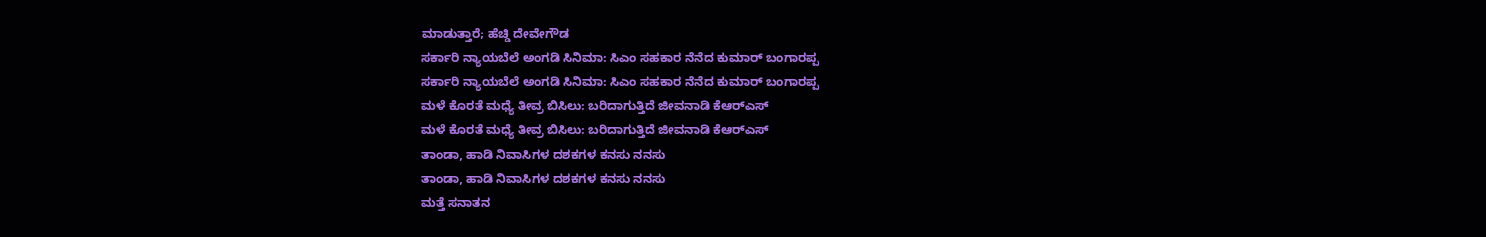ಮಾಡುತ್ತಾರೆ; ಹೆಚ್ಡಿ ದೇವೇಗೌಡ
ಸರ್ಕಾರಿ ನ್ಯಾಯಬೆಲೆ ಅಂಗಡಿ ಸಿನಿಮಾ: ಸಿಎಂ ಸಹಕಾರ ನೆನೆದ ಕುಮಾರ್ ಬಂಗಾರಪ್ಪ
ಸರ್ಕಾರಿ ನ್ಯಾಯಬೆಲೆ ಅಂಗಡಿ ಸಿನಿಮಾ: ಸಿಎಂ ಸಹಕಾರ ನೆನೆದ ಕುಮಾರ್ ಬಂಗಾರಪ್ಪ
ಮಳೆ ಕೊರತೆ ಮಧ್ಯೆ ತೀವ್ರ ಬಿಸಿಲು: ಬರಿದಾಗುತ್ತಿದೆ ಜೀವನಾಡಿ ಕೆಆರ್‌ಎಸ್
ಮಳೆ ಕೊರತೆ ಮಧ್ಯೆ ತೀವ್ರ ಬಿಸಿಲು: ಬರಿದಾಗುತ್ತಿದೆ ಜೀವನಾಡಿ ಕೆಆರ್‌ಎಸ್
ತಾಂಡಾ, ಹಾಡಿ ನಿವಾಸಿಗಳ ದಶಕಗಳ ಕನಸು ನನಸು
ತಾಂಡಾ, ಹಾಡಿ ನಿವಾಸಿಗಳ ದಶಕಗಳ ಕನಸು ನನಸು
ಮತ್ತೆ ಸನಾತನ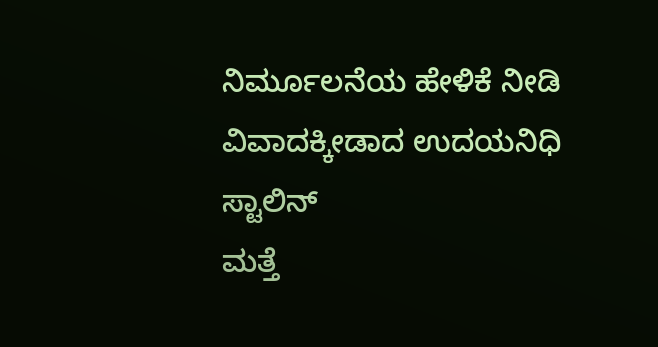ನಿರ್ಮೂಲನೆಯ ಹೇಳಿಕೆ ನೀಡಿ ವಿವಾದಕ್ಕೀಡಾದ ಉದಯನಿಧಿ ಸ್ಟಾಲಿನ್
ಮತ್ತೆ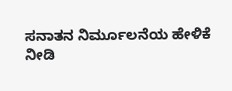ಸನಾತನ ನಿರ್ಮೂಲನೆಯ ಹೇಳಿಕೆ ನೀಡಿ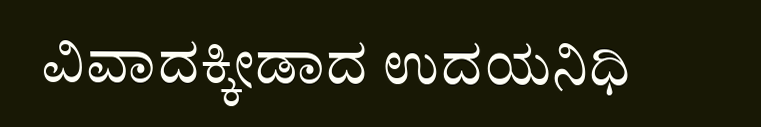ವಿವಾದಕ್ಕೀಡಾದ ಉದಯನಿಧಿ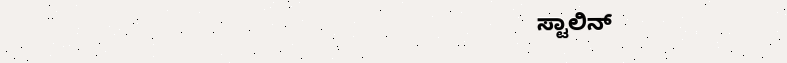ಸ್ಟಾಲಿನ್